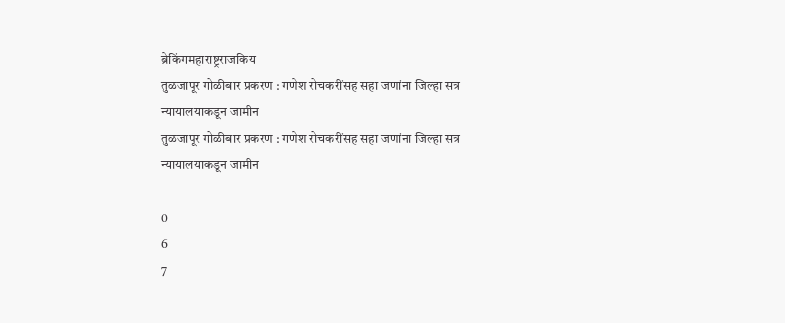ब्रेकिंगमहाराष्ट्रराजकिय
तुळजापूर गोळीबार प्रकरण : गणेश रोचकरींसह सहा जणांना जिल्हा सत्र न्यायालयाकडून जामीन
तुळजापूर गोळीबार प्रकरण : गणेश रोचकरींसह सहा जणांना जिल्हा सत्र न्यायालयाकडून जामीन

0
6
7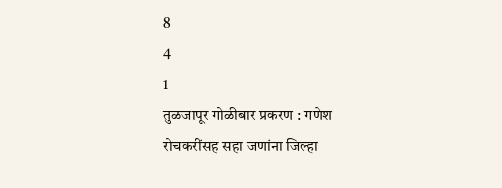8
4
1
तुळजापूर गोळीबार प्रकरण : गणेश रोचकरींसह सहा जणांना जिल्हा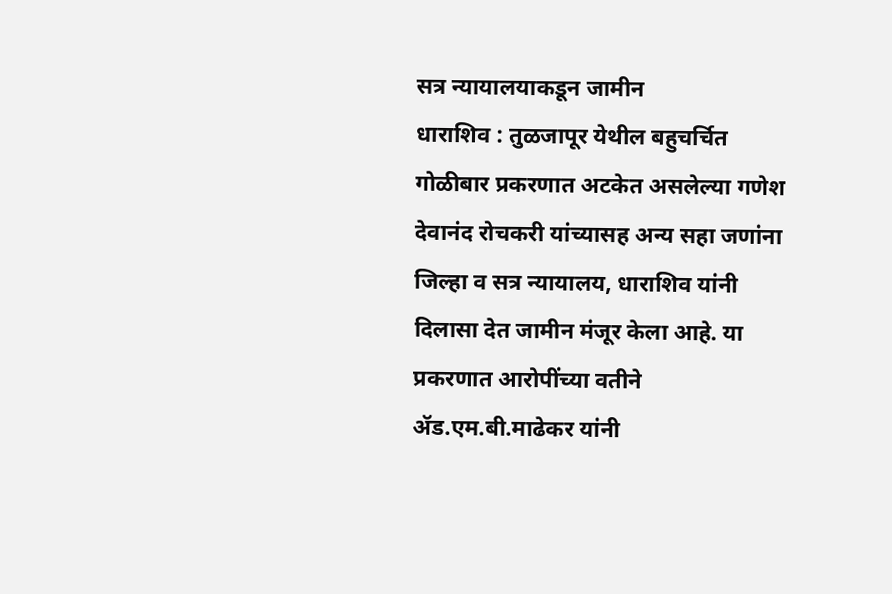सत्र न्यायालयाकडून जामीन
धाराशिव : तुळजापूर येथील बहुचर्चित गोळीबार प्रकरणात अटकेत असलेल्या गणेश देवानंद रोचकरी यांच्यासह अन्य सहा जणांना जिल्हा व सत्र न्यायालय, धाराशिव यांनी दिलासा देत जामीन मंजूर केला आहे. या प्रकरणात आरोपींच्या वतीने ॲड.एम.बी.माढेकर यांनी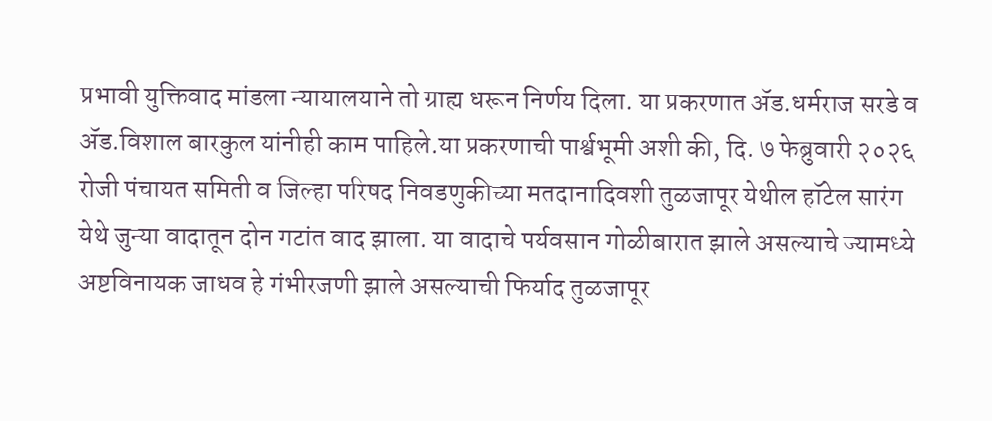प्रभावी युक्तिवाद मांडला न्यायालयाने तो ग्राह्य धरून निर्णय दिला. या प्रकरणात ॲड.धर्मराज सरडे व ॲड.विशाल बारकुल यांनीही काम पाहिले.या प्रकरणाची पार्श्वभूमी अशी की, दि. ७ फेब्रुवारी २०२६ रोजी पंचायत समिती व जिल्हा परिषद निवडणुकीच्या मतदानादिवशी तुळजापूर येथील हॉटेल सारंग येथे जुन्या वादातून दोन गटांत वाद झाला. या वादाचे पर्यवसान गोळीबारात झाले असल्याचे ज्यामध्ये अष्टविनायक जाधव हे गंभीरजणी झाले असल्याची फिर्याद तुळजापूर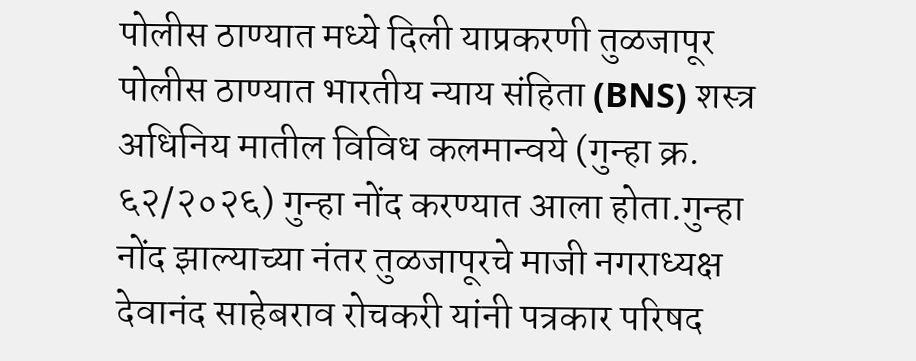पोलीस ठाण्यात मध्ये दिली याप्रकरणी तुळजापूर पोलीस ठाण्यात भारतीय न्याय संहिता (BNS) शस्त्र अधिनिय मातील विविध कलमान्वये (गुन्हा क्र. ६२/२०२६) गुन्हा नोंद करण्यात आला होता.गुन्हा नोंद झाल्याच्या नंतर तुळजापूरचे माजी नगराध्यक्ष देवानंद साहेबराव रोचकरी यांनी पत्रकार परिषद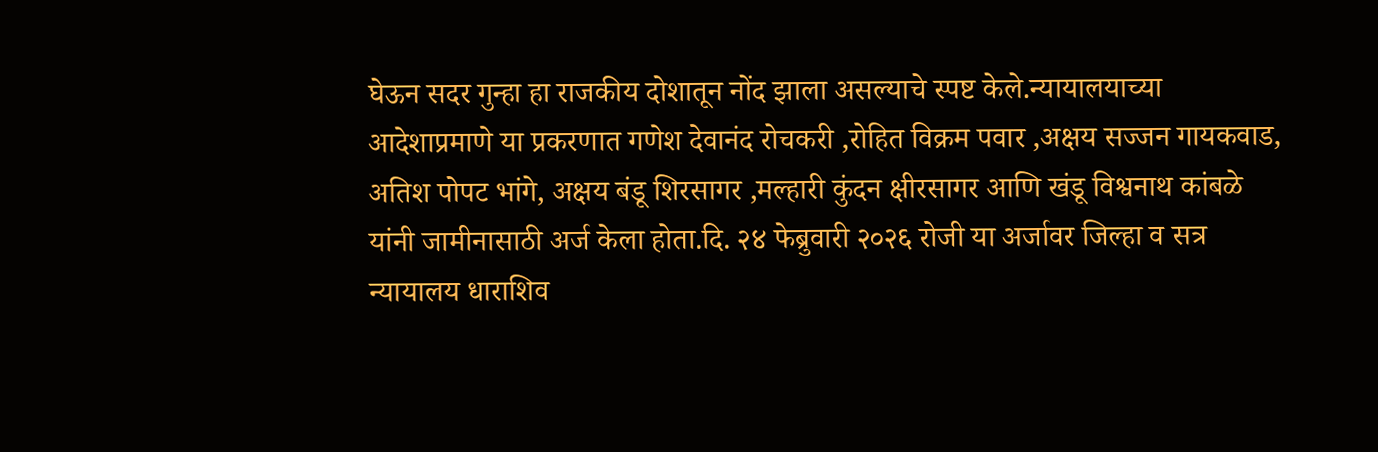घेऊन सदर गुन्हा हा राजकीय दोशातून नोंद झाला असल्याचे स्पष्ट केले.न्यायालयाच्या आदेशाप्रमाणे या प्रकरणात गणेश देवानंद रोचकरी ,रोहित विक्रम पवार ,अक्षय सज्जन गायकवाड, अतिश पोपट भांगे, अक्षय बंडू शिरसागर ,मल्हारी कुंदन क्षीरसागर आणि खंडू विश्वनाथ कांबळे यांनी जामीनासाठी अर्ज केला होता.दि. २४ फेब्रुवारी २०२६ रोजी या अर्जावर जिल्हा व सत्र न्यायालय धाराशिव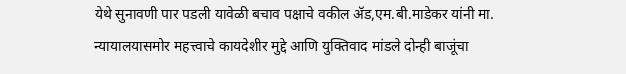येथे सुनावणी पार पडली यावेळी बचाव पक्षाचे वकील ॲड,एम.बी.माडेकर यांनी मा. न्यायालयासमोर महत्त्वाचे कायदेशीर मुद्दे आणि युक्तिवाद मांडले दोन्ही बाजूंचा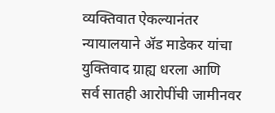व्यक्तिवात ऐकल्यानंतर न्यायालयाने ॲड माडेकर यांचा युक्तिवाद ग्राह्य धरला आणि सर्व सातही आरोपींची जामीनवर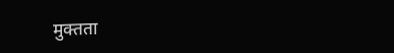मुक्तता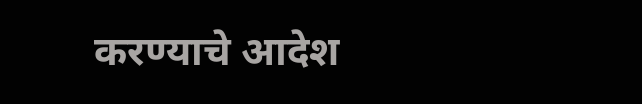करण्याचे आदेश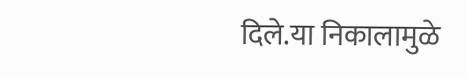दिले.या निकालामुळे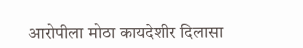आरोपीला मोठा कायदेशीर दिलासा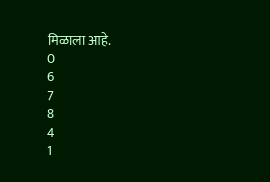मिळाला आहे.
0
6
7
8
4
1